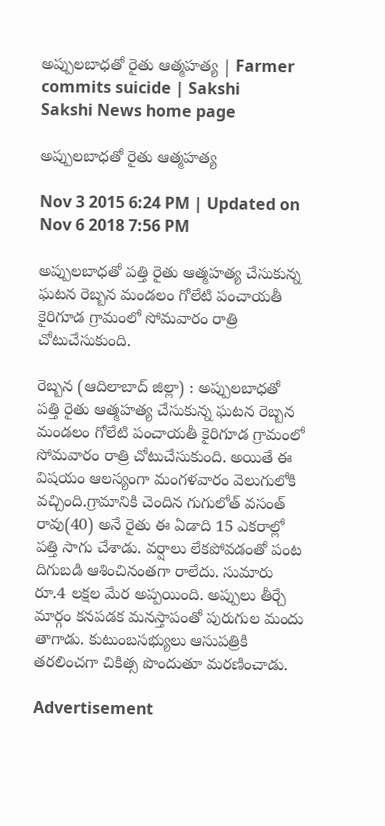అప్పులబాధతో రైతు ఆత్మహత్య | Farmer commits suicide | Sakshi
Sakshi News home page

అప్పులబాధతో రైతు ఆత్మహత్య

Nov 3 2015 6:24 PM | Updated on Nov 6 2018 7:56 PM

అప్పులబాధతో పత్తి రైతు ఆత్మహత్య చేసుకున్న ఘటన రెబ్బన మండలం గోలేటి పంచాయతీ కైరిగూడ గ్రామంలో సోమవారం రాత్రి చోటుచేసుకుంది.

రెబ్బన (ఆదిలాబాద్ జిల్లా) : అప్పులబాధతో పత్తి రైతు ఆత్మహత్య చేసుకున్న ఘటన రెబ్బన మండలం గోలేటి పంచాయతీ కైరిగూడ గ్రామంలో సోమవారం రాత్రి చోటుచేసుకుంది. అయితే ఈ విషయం ఆలస్యంగా మంగళవారం వెలుగులోకి వచ్చింది.గ్రామానికి చెందిన గుగులోత్ వసంత్ రావు(40) అనే రైతు ఈ ఏడాది 15 ఎకరాల్లో పత్తి సాగు చేశాడు. వర్షాలు లేకపోవడంతో పంట దిగుబడి ఆశించినంతగా రాలేదు. సుమారు రూ.4 లక్షల మేర అప్పయింది. అప్పులు తీర్చే మార్గం కనపడక మనస్తాపంతో పురుగుల మందు తాగాడు. కుటుంబసభ్యులు ఆసుపత్రికి తరలించగా చికిత్స పొందుతూ మరణించాడు.

Advertisement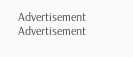Advertisement
Advertisement